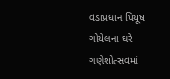વડાપ્રધાન પિયૂષ ગોયેલના ઘરે ગણેશોત્સવમાં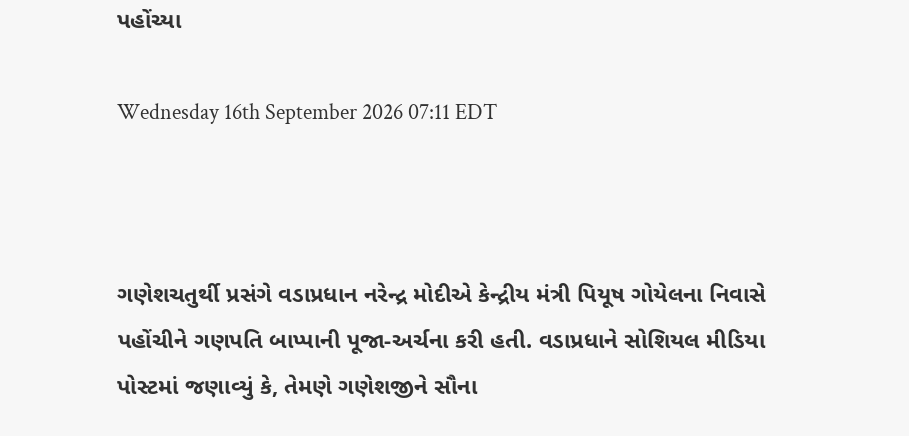પહોંચ્યા

Wednesday 16th September 2026 07:11 EDT



ગણેશચતુર્થી પ્રસંગે વડાપ્રધાન નરેન્દ્ર મોદીએ કેન્દ્રીય મંત્રી પિયૂષ ગોયેલના નિવાસે પહોંચીને ગણપતિ બાપ્પાની પૂજા-અર્ચના કરી હતી. વડાપ્રધાને સોશિયલ મીડિયા પોસ્ટમાં જણાવ્યું કે, તેમણે ગણેશજીને સૌના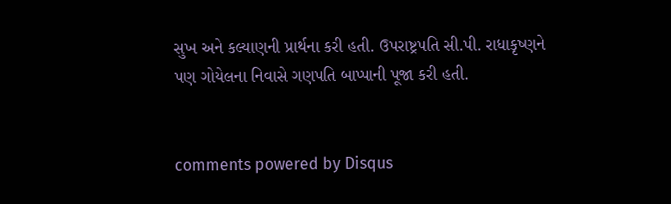સુખ અને કલ્યાણની પ્રાર્થના કરી હતી. ઉપરાષ્ટ્રપતિ સી.પી. રાધાકૃષ્ણને પણ ગોયેલના નિવાસે ગણપતિ બાપ્પાની પૂજા કરી હતી.


comments powered by Disqus